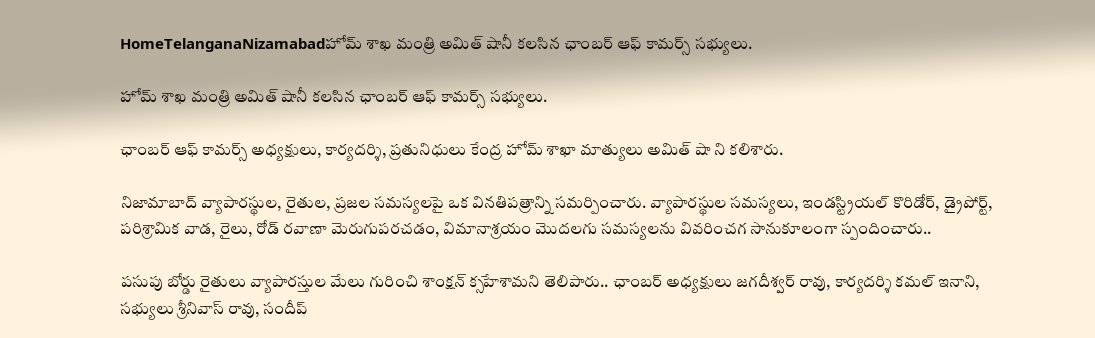HomeTelanganaNizamabadహోమ్ శాఖ మంత్రి అమిత్ షానీ కలసిన ఛాంబర్ ఆఫ్ కామర్స్ సభ్యులు.

హోమ్ శాఖ మంత్రి అమిత్ షానీ కలసిన ఛాంబర్ ఆఫ్ కామర్స్ సభ్యులు.

ఛాంబర్ ఆఫ్ కామర్స్ అధ్యక్షులు, కార్యదర్శి, ప్రతునిధులు కేంద్ర హోమ్ శాఖా మాత్యులు అమిత్ షా ని కలిశారు.

నిజామాబాద్ వ్యాపారస్థుల, రైతుల, ప్రజల సమస్యలపై ఒక వినతిపత్రాన్ని సమర్పించారు. వ్యాపారస్థుల సమస్యలు, ఇండస్ట్రియల్ కొరిడోర్, డ్రైపోర్ట్, పరిశ్రామిక వాడ, రైలు, రోడ్ రవాణా మెరుగుపరచడం, విమానాశ్రయం మొదలగు సమస్యలను వివరించగ సానుకూలంగా స్పందించారు..

పసుపు బోర్డు రైతులు వ్యాపారస్తుల మేలు గురించి శాంక్షన్ క్సహేశామని తెలిపారు.. ఛాంబర్ అధ్యక్షులు జగదీశ్వర్ రావు, కార్యదర్శి కమల్ ఇనాని, సభ్యులు శ్రీనివాస్ రావు, సందీప్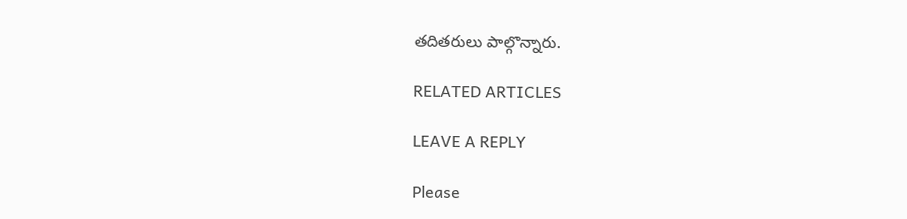తదితరులు పాల్గొన్నారు.

RELATED ARTICLES

LEAVE A REPLY

Please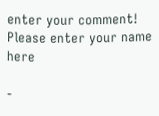enter your comment!
Please enter your name here

-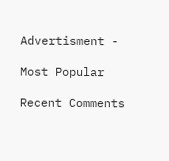Advertisment -

Most Popular

Recent Comments